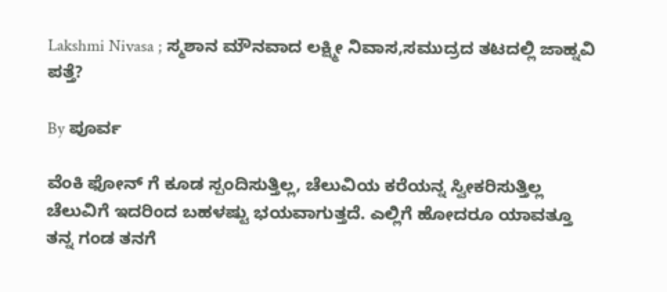Lakshmi Nivasa ; ಸ್ಮಶಾನ ಮೌನವಾದ ಲಕ್ಷ್ಮೀ ನಿವಾಸ,ಸಮುದ್ರದ ತಟದಲ್ಲಿ ಜಾಹ್ನವಿ ಪತ್ತೆ?

By ಪೂರ್ವ

ವೆಂಕಿ ಫೋನ್ ಗೆ ಕೂಡ ಸ್ಪಂದಿಸುತ್ತಿಲ್ಲ, ಚೆಲುವಿಯ ಕರೆಯನ್ನ ಸ್ವೀಕರಿಸುತ್ತಿಲ್ಲ ಚೆಲುವಿಗೆ ಇದರಿಂದ ಬಹಳಷ್ಟು ಭಯವಾಗುತ್ತದೆ. ಎಲ್ಲಿಗೆ ಹೋದರೂ ಯಾವತ್ತೂ ತನ್ನ ಗಂಡ ತನಗೆ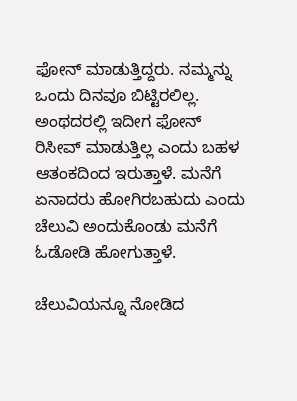ಫೋನ್ ಮಾಡುತ್ತಿದ್ದರು. ನಮ್ಮನ್ನು ಒಂದು ದಿನವೂ ಬಿಟ್ಟಿರಲಿಲ್ಲ. ಅಂಥದರಲ್ಲಿ ಇದೀಗ ಫೋನ್ ರಿಸೀವ್ ಮಾಡುತ್ತಿಲ್ಲ ಎಂದು ಬಹಳ ಆತಂಕದಿಂದ ಇರುತ್ತಾಳೆ. ಮನೆಗೆ ಏನಾದರು ಹೋಗಿರಬಹುದು ಎಂದು ಚೆಲುವಿ ಅಂದುಕೊಂಡು ಮನೆಗೆ ಓಡೋಡಿ ಹೋಗುತ್ತಾಳೆ.

ಚೆಲುವಿಯನ್ನೂ ನೋಡಿದ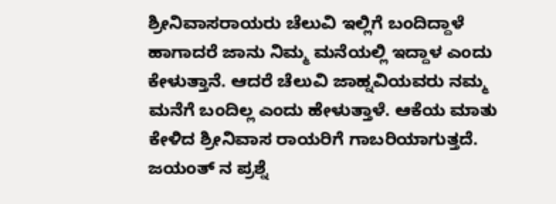ಶ್ರೀನಿವಾಸರಾಯರು ಚೆಲುವಿ ಇಲ್ಲಿಗೆ ಬಂದಿದ್ದಾಳೆ ಹಾಗಾದರೆ ಜಾನು ನಿಮ್ಮ ಮನೆಯಲ್ಲಿ ಇದ್ದಾಳ ಎಂದು ಕೇಳುತ್ತಾನೆ. ಆದರೆ ಚೆಲುವಿ ಜಾಹ್ನವಿಯವರು ನಮ್ಮ ಮನೆಗೆ ಬಂದಿಲ್ಲ ಎಂದು ಹೇಳುತ್ತಾಳೆ. ಆಕೆಯ ಮಾತು ಕೇಳಿದ ಶ್ರೀನಿವಾಸ ರಾಯರಿಗೆ ಗಾಬರಿಯಾಗುತ್ತದೆ. ಜಯಂತ್ ನ ಪ್ರಶ್ನೆ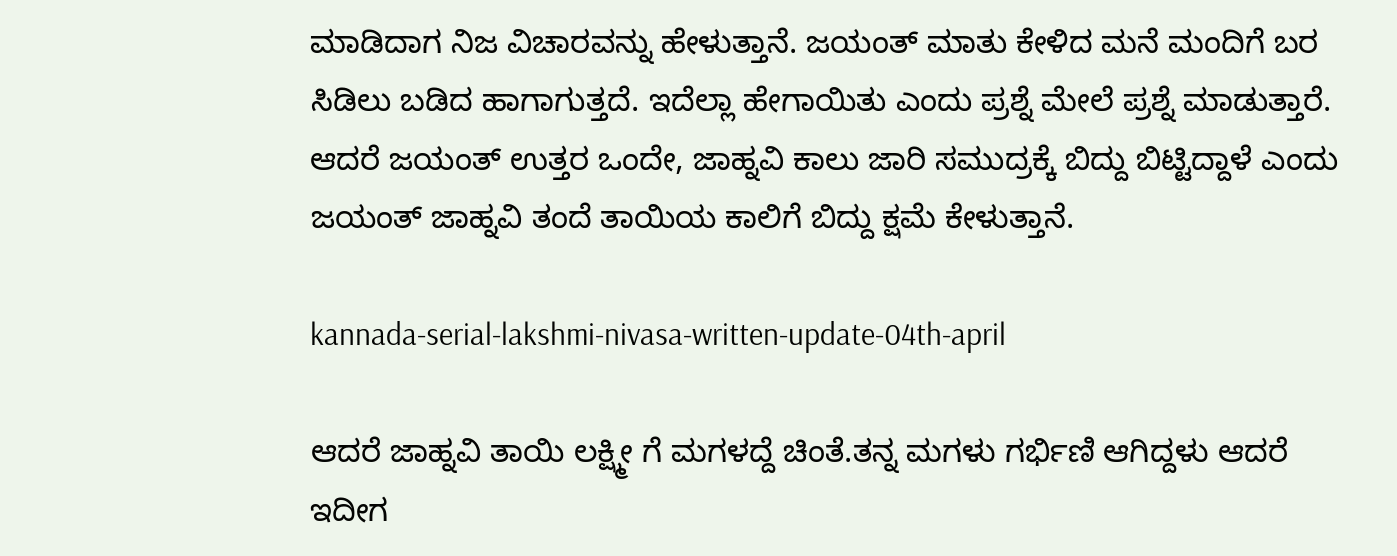ಮಾಡಿದಾಗ ನಿಜ ವಿಚಾರವನ್ನು ಹೇಳುತ್ತಾನೆ. ಜಯಂತ್ ಮಾತು ಕೇಳಿದ ಮನೆ ಮಂದಿಗೆ ಬರ ಸಿಡಿಲು ಬಡಿದ ಹಾಗಾಗುತ್ತದೆ. ಇದೆಲ್ಲಾ ಹೇಗಾಯಿತು ಎಂದು ಪ್ರಶ್ನೆ ಮೇಲೆ ಪ್ರಶ್ನೆ ಮಾಡುತ್ತಾರೆ. ಆದರೆ ಜಯಂತ್ ಉತ್ತರ ಒಂದೇ, ಜಾಹ್ನವಿ ಕಾಲು ಜಾರಿ ಸಮುದ್ರಕ್ಕೆ ಬಿದ್ದು ಬಿಟ್ಟಿದ್ದಾಳೆ ಎಂದು ಜಯಂತ್ ಜಾಹ್ನವಿ ತಂದೆ ತಾಯಿಯ ಕಾಲಿಗೆ ಬಿದ್ದು ಕ್ಷಮೆ ಕೇಳುತ್ತಾನೆ.

kannada-serial-lakshmi-nivasa-written-update-04th-april

ಆದರೆ ಜಾಹ್ನವಿ ತಾಯಿ ಲಕ್ಷ್ಮೀ ಗೆ ಮಗಳದ್ದೆ ಚಿಂತೆ.ತನ್ನ ಮಗಳು ಗರ್ಭಿಣಿ ಆಗಿದ್ದಳು ಆದರೆ ಇದೀಗ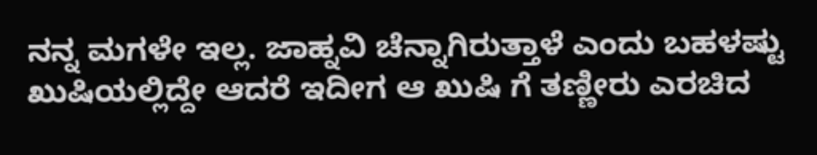ನನ್ನ ಮಗಳೇ ಇಲ್ಲ. ಜಾಹ್ನವಿ ಚೆನ್ನಾಗಿರುತ್ತಾಳೆ ಎಂದು ಬಹಳಷ್ಟು ಖುಷಿಯಲ್ಲಿದ್ದೇ ಆದರೆ ಇದೀಗ ಆ ಖುಷಿ ಗೆ ತಣ್ಣೀರು ಎರಚಿದ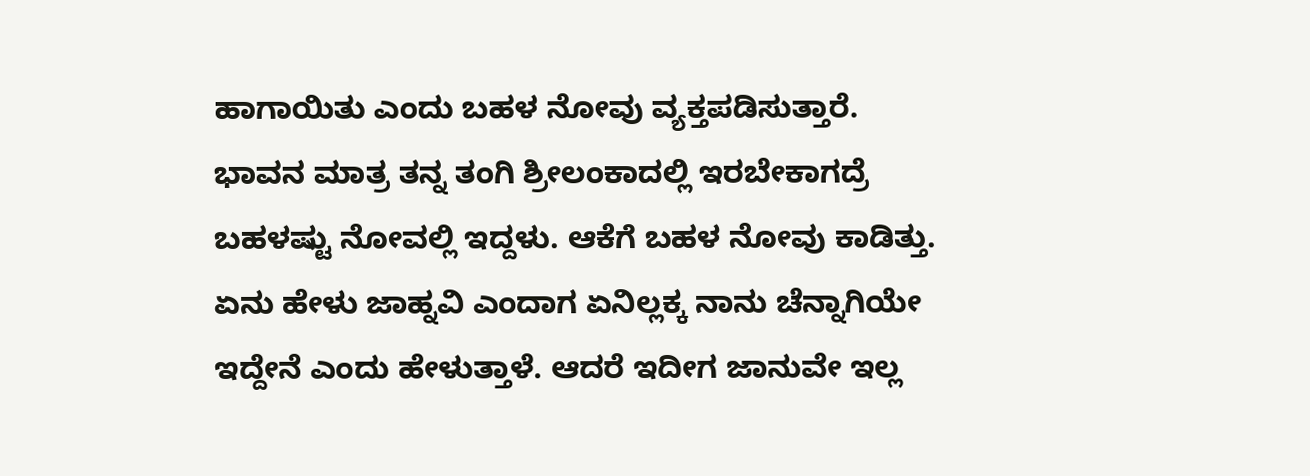ಹಾಗಾಯಿತು ಎಂದು ಬಹಳ ನೋವು ವ್ಯಕ್ತಪಡಿಸುತ್ತಾರೆ. ಭಾವನ ಮಾತ್ರ ತನ್ನ ತಂಗಿ ಶ್ರೀಲಂಕಾದಲ್ಲಿ ಇರಬೇಕಾಗದ್ರೆ ಬಹಳಷ್ಟು ನೋವಲ್ಲಿ ಇದ್ದಳು. ಆಕೆಗೆ ಬಹಳ ನೋವು ಕಾಡಿತ್ತು. ಏನು ಹೇಳು ಜಾಹ್ನವಿ ಎಂದಾಗ ಏನಿಲ್ಲಕ್ಕ ನಾನು ಚೆನ್ನಾಗಿಯೇ ಇದ್ದೇನೆ ಎಂದು ಹೇಳುತ್ತಾಳೆ. ಆದರೆ ಇದೀಗ ಜಾನುವೇ ಇಲ್ಲ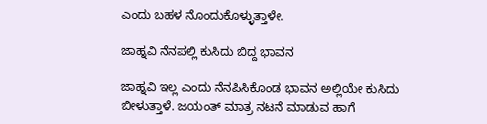ಎಂದು ಬಹಳ ನೊಂದುಕೊಳ್ಳುತ್ತಾಳೇ.

ಜಾಹ್ನವಿ ನೆನಪಲ್ಲಿ ಕುಸಿದು ಬಿದ್ದ ಭಾವನ

ಜಾಹ್ನವಿ ಇಲ್ಲ ಎಂದು ನೆನಪಿಸಿಕೊಂಡ ಭಾವನ ಅಲ್ಲಿಯೇ ಕುಸಿದು ಬೀಳುತ್ತಾಳೆ. ಜಯಂತ್ ಮಾತ್ರ ನಟನೆ ಮಾಡುವ ಹಾಗೆ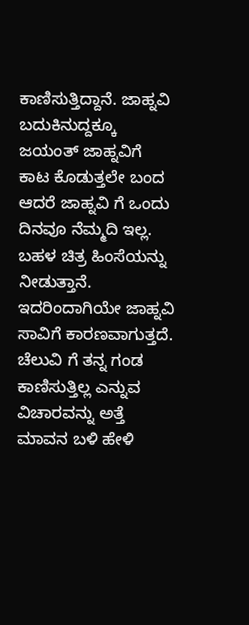ಕಾಣಿಸುತ್ತಿದ್ದಾನೆ. ಜಾಹ್ನವಿ ಬದುಕಿನುದ್ದಕ್ಕೂ ಜಯಂತ್ ಜಾಹ್ನವಿಗೆ ಕಾಟ ಕೊಡುತ್ತಲೇ ಬಂದ ಆದರೆ ಜಾಹ್ನವಿ ಗೆ ಒಂದು ದಿನವೂ ನೆಮ್ಮದಿ ಇಲ್ಲ. ಬಹಳ ಚಿತ್ರ ಹಿಂಸೆಯನ್ನು ನೀಡುತ್ತಾನೆ. ಇದರಿಂದಾಗಿಯೇ ಜಾಹ್ನವಿ ಸಾವಿಗೆ ಕಾರಣವಾಗುತ್ತದೆ. ಚೆಲುವಿ ಗೆ ತನ್ನ ಗಂಡ ಕಾಣಿಸುತ್ತಿಲ್ಲ ಎನ್ನುವ ವಿಚಾರವನ್ನು ಅತ್ತೆ ಮಾವನ ಬಳಿ ಹೇಳಿ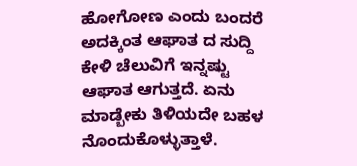ಹೋಗೋಣ ಎಂದು ಬಂದರೆ ಅದಕ್ಕಿಂತ ಆಘಾತ ದ ಸುದ್ದಿ ಕೇಳಿ ಚೆಲುವಿಗೆ ಇನ್ನಷ್ಟು ಆಘಾತ ಆಗುತ್ತದೆ. ಏನು ಮಾಡ್ಬೇಕು ತಿಳಿಯದೇ ಬಹಳ ನೊಂದುಕೊಳ್ಳುತ್ತಾಳೆ.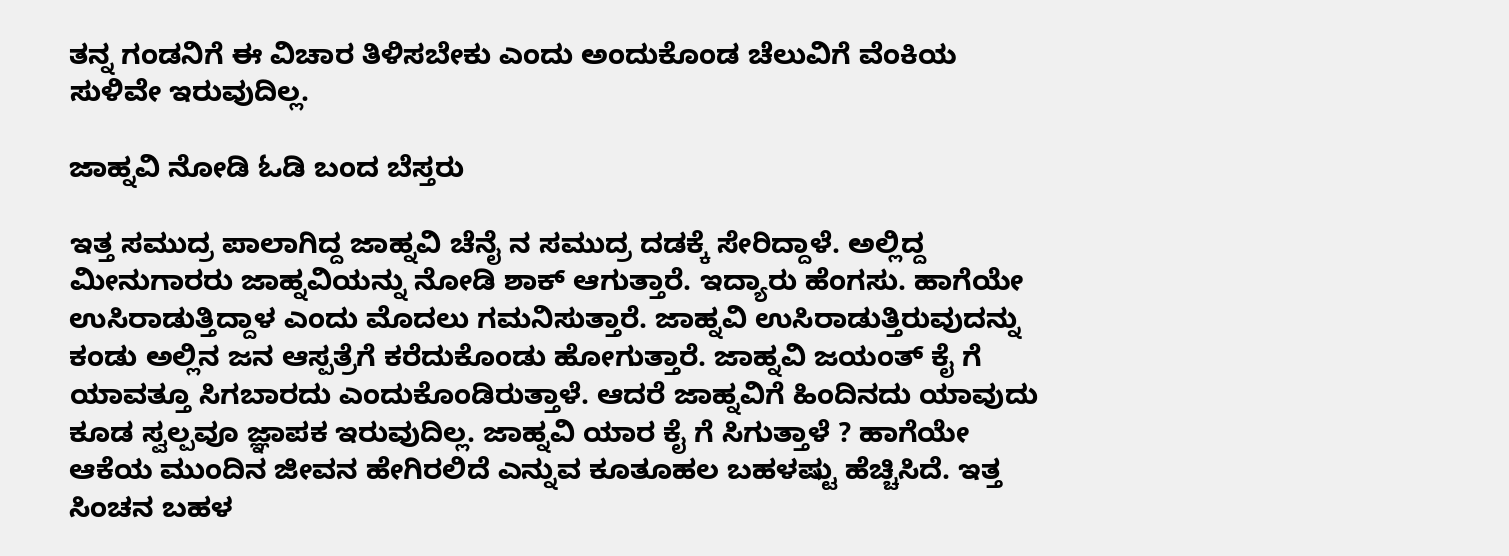ತನ್ನ ಗಂಡನಿಗೆ ಈ ವಿಚಾರ ತಿಳಿಸಬೇಕು ಎಂದು ಅಂದುಕೊಂಡ ಚೆಲುವಿಗೆ ವೆಂಕಿಯ ಸುಳಿವೇ ಇರುವುದಿಲ್ಲ.

ಜಾಹ್ನವಿ ನೋಡಿ ಓಡಿ ಬಂದ ಬೆಸ್ತರು

ಇತ್ತ ಸಮುದ್ರ ಪಾಲಾಗಿದ್ದ ಜಾಹ್ನವಿ ಚೆನೈ ನ ಸಮುದ್ರ ದಡಕ್ಕೆ ಸೇರಿದ್ದಾಳೆ. ಅಲ್ಲಿದ್ದ ಮೀನುಗಾರರು ಜಾಹ್ನವಿಯನ್ನು ನೋಡಿ ಶಾಕ್ ಆಗುತ್ತಾರೆ. ಇದ್ಯಾರು ಹೆಂಗಸು. ಹಾಗೆಯೇ ಉಸಿರಾಡುತ್ತಿದ್ದಾಳ ಎಂದು ಮೊದಲು ಗಮನಿಸುತ್ತಾರೆ. ಜಾಹ್ನವಿ ಉಸಿರಾಡುತ್ತಿರುವುದನ್ನು ಕಂಡು ಅಲ್ಲಿನ ಜನ ಆಸ್ಪತ್ರೆಗೆ ಕರೆದುಕೊಂಡು ಹೋಗುತ್ತಾರೆ. ಜಾಹ್ನವಿ ಜಯಂತ್ ಕೈ ಗೆ ಯಾವತ್ತೂ ಸಿಗಬಾರದು ಎಂದುಕೊಂಡಿರುತ್ತಾಳೆ. ಆದರೆ ಜಾಹ್ನವಿಗೆ ಹಿಂದಿನದು ಯಾವುದು ಕೂಡ ಸ್ವಲ್ಪವೂ ಜ್ಞಾಪಕ ಇರುವುದಿಲ್ಲ. ಜಾಹ್ನವಿ ಯಾರ ಕೈ ಗೆ ಸಿಗುತ್ತಾಳೆ ? ಹಾಗೆಯೇ ಆಕೆಯ ಮುಂದಿನ ಜೀವನ ಹೇಗಿರಲಿದೆ ಎನ್ನುವ ಕೂತೂಹಲ ಬಹಳಷ್ಟು ಹೆಚ್ಚಿಸಿದೆ. ಇತ್ತ ಸಿಂಚನ ಬಹಳ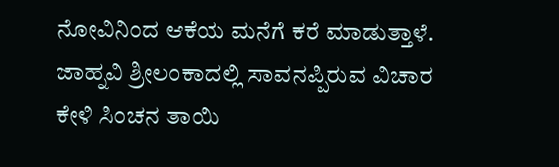ನೋವಿನಿಂದ ಆಕೆಯ ಮನೆಗೆ ಕರೆ ಮಾಡುತ್ತಾಳೆ. ಜಾಹ್ನವಿ ಶ್ರೀಲಂಕಾದಲ್ಲಿ ಸಾವನಪ್ಪಿರುವ ವಿಚಾರ ಕೇಳಿ ಸಿಂಚನ ತಾಯಿ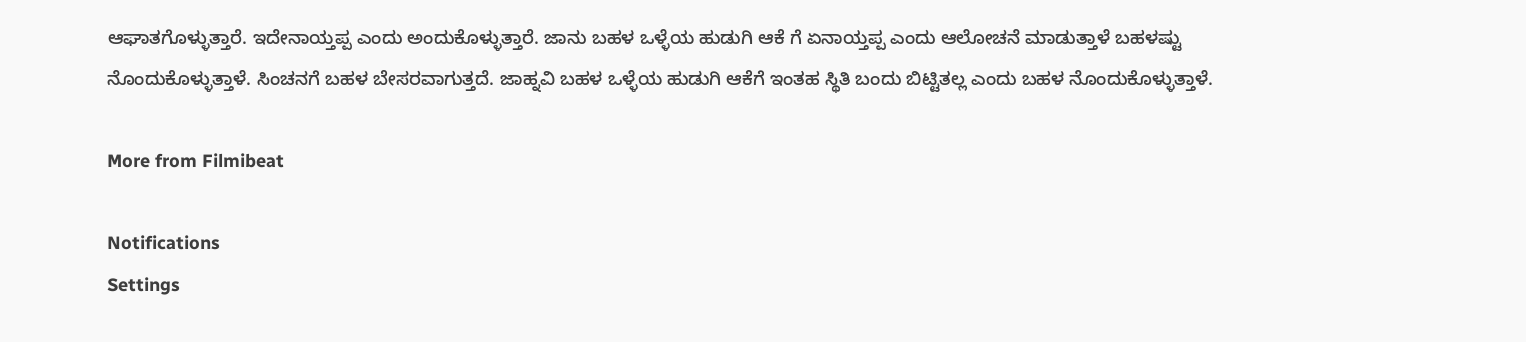ಆಘಾತಗೊಳ್ಳುತ್ತಾರೆ. ಇದೇನಾಯ್ತಪ್ಪ ಎಂದು ಅಂದುಕೊಳ್ಳುತ್ತಾರೆ. ಜಾನು ಬಹಳ ಒಳ್ಳೆಯ ಹುಡುಗಿ ಆಕೆ ಗೆ ಏನಾಯ್ತಪ್ಪ ಎಂದು ಆಲೋಚನೆ ಮಾಡುತ್ತಾಳೆ ಬಹಳಷ್ಟು ನೊಂದುಕೊಳ್ಳುತ್ತಾಳೆ. ಸಿಂಚನಗೆ ಬಹಳ ಬೇಸರವಾಗುತ್ತದೆ. ಜಾಹ್ನವಿ ಬಹಳ ಒಳ್ಳೆಯ ಹುಡುಗಿ ಆಕೆಗೆ ಇಂತಹ ಸ್ಥಿತಿ ಬಂದು ಬಿಟ್ಟಿತಲ್ಲ ಎಂದು ಬಹಳ ನೊಂದುಕೊಳ್ಳುತ್ತಾಳೆ.

More from Filmibeat

Notifications
Settings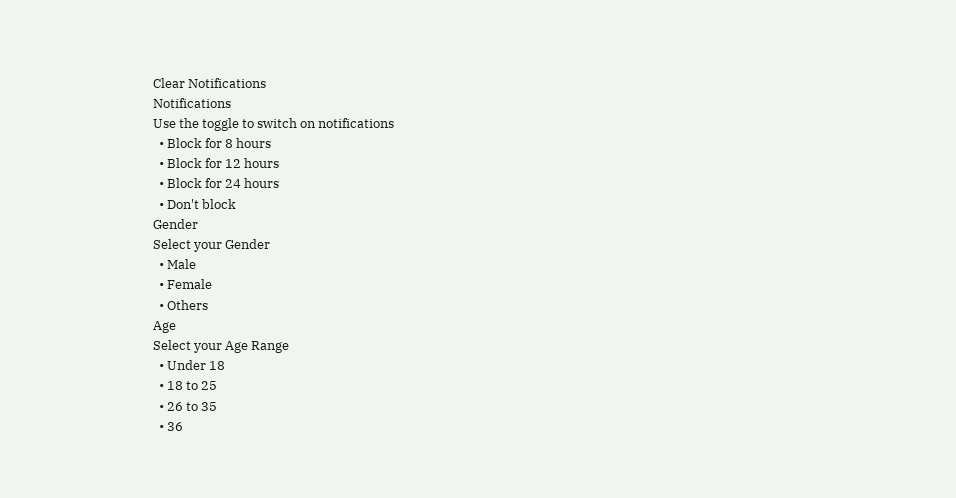Clear Notifications
Notifications
Use the toggle to switch on notifications
  • Block for 8 hours
  • Block for 12 hours
  • Block for 24 hours
  • Don't block
Gender
Select your Gender
  • Male
  • Female
  • Others
Age
Select your Age Range
  • Under 18
  • 18 to 25
  • 26 to 35
  • 36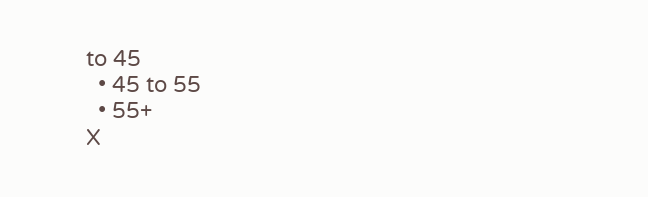to 45
  • 45 to 55
  • 55+
X